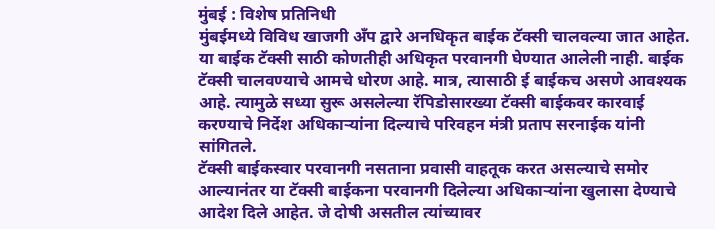मुंबई : विशेष प्रतिनिधी
मुंबईमध्ये विविध खाजगी अँप द्वारे अनधिकृत बाईक टॅक्सी चालवल्या जात आहेत. या बाईक टॅक्सी साठी कोणतीही अधिकृत परवानगी घेण्यात आलेली नाही. बाईक टॅक्सी चालवण्याचे आमचे धोरण आहे. मात्र, त्यासाठी ई बाईकच असणे आवश्यक आहे. त्यामुळे सध्या सुरू असलेल्या रॅपिडोसारख्या टॅक्सी बाईकवर कारवाई करण्याचे निर्देश अधिकाऱ्यांना दिल्याचे परिवहन मंत्री प्रताप सरनाईक यांनी सांगितले.
टॅक्सी बाईकस्वार परवानगी नसताना प्रवासी वाहतूक करत असल्याचे समोर आल्यानंतर या टॅक्सी बाईकना परवानगी दिलेल्या अधिकाऱ्यांना खुलासा देण्याचे आदेश दिले आहेत. जे दोषी असतील त्यांच्यावर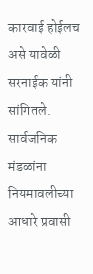कारवाई होईलच असे यावेळी सरनाईक यांनी सांगितले. सार्वजनिक मंडळांना नियमावलीच्या आधारे प्रवासी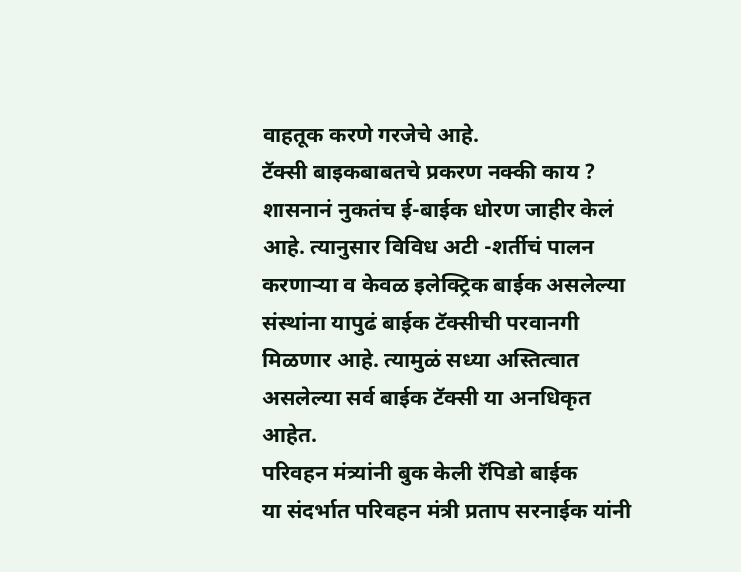वाहतूक करणे गरजेचे आहे.
टॅक्सी बाइकबाबतचे प्रकरण नक्की काय ?
शासनानं नुकतंच ई-बाईक धोरण जाहीर केलं आहे. त्यानुसार विविध अटी -शर्तीचं पालन करणाऱ्या व केवळ इलेक्ट्रिक बाईक असलेल्या संस्थांना यापुढं बाईक टॅक्सीची परवानगी मिळणार आहे. त्यामुळं सध्या अस्तित्वात असलेल्या सर्व बाईक टॅक्सी या अनधिकृत आहेत.
परिवहन मंत्र्यांनी बुक केली रॅपिडो बाईक
या संदर्भात परिवहन मंत्री प्रताप सरनाईक यांनी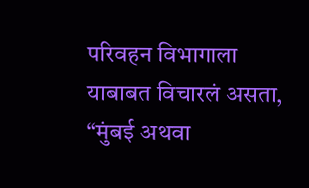परिवहन विभागाला याबाबत विचारलं असता, “मुंबई अथवा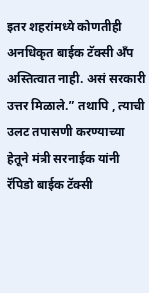इतर शहरांमध्ये कोणतीही अनधिकृत बाईक टॅक्सी अँप अस्तित्वात नाही. असं सरकारी उत्तर मिळाले.” तथापि , त्याची उलट तपासणी करण्याच्या हेतूने मंत्री सरनाईक यांनी रॅपिडो बाईक टॅक्सी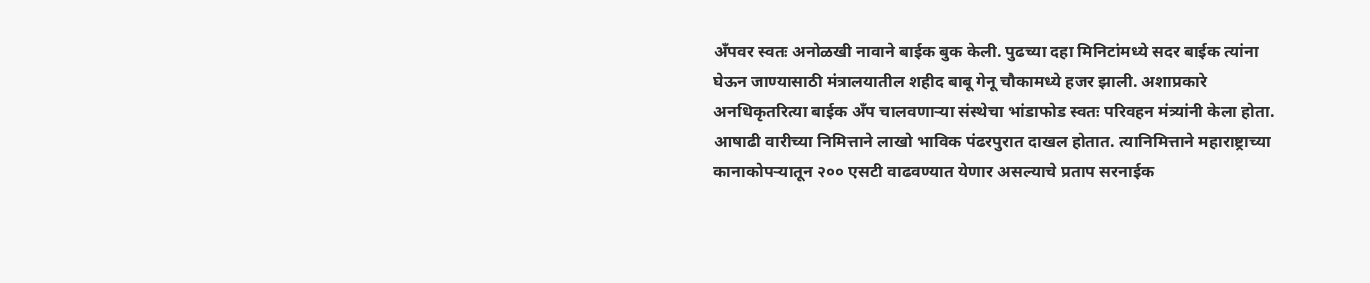अँपवर स्वतः अनोळखी नावाने बाईक बुक केली. पुढच्या दहा मिनिटांमध्ये सदर बाईक त्यांना घेऊन जाण्यासाठी मंत्रालयातील शहीद बाबू गेनू चौकामध्ये हजर झाली. अशाप्रकारे अनधिकृतरित्या बाईक अँप चालवणाऱ्या संस्थेचा भांडाफोड स्वतः परिवहन मंत्र्यांनी केला होता.
आषाढी वारीच्या निमित्ताने लाखो भाविक पंढरपुरात दाखल होतात. त्यानिमित्ताने महाराष्ट्राच्या कानाकोपऱ्यातून २०० एसटी वाढवण्यात येणार असल्याचे प्रताप सरनाईक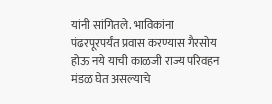यांनी सांगितले. भाविकांना पंढरपूरपर्यंत प्रवास करण्यास गैरसोय होऊ नये याची काळजी राज्य परिवहन मंडळ घेत असल्याचे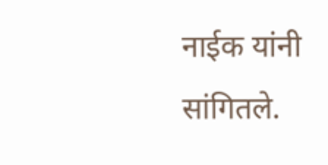नाईक यांनी सांगितले.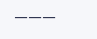———